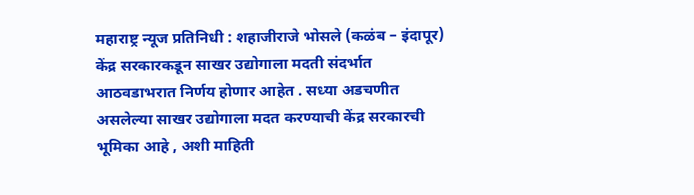महाराष्ट्र न्यूज प्रतिनिधी : शहाजीराजे भोसले (कळंब – इंदापूर)
केंद्र सरकारकडून साखर उद्योगाला मदती संदर्भात आठवडाभरात निर्णय होणार आहेत . सध्या अडचणीत असलेल्या साखर उद्योगाला मदत करण्याची केंद्र सरकारची भूमिका आहे , अशी माहिती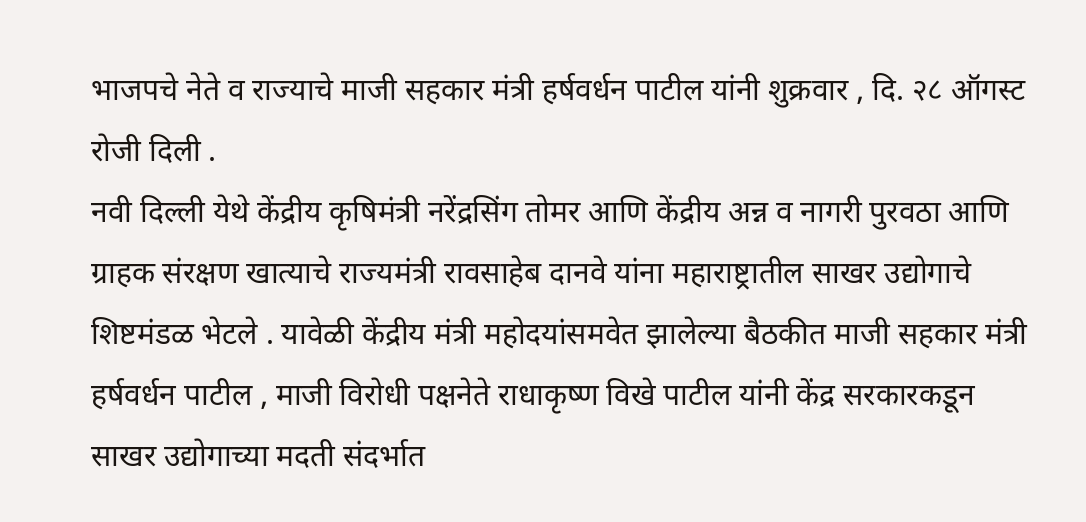भाजपचे नेते व राज्याचे माजी सहकार मंत्री हर्षवर्धन पाटील यांनी शुक्रवार , दि. २८ ऑगस्ट रोजी दिली .
नवी दिल्ली येथे केंद्रीय कृषिमंत्री नरेंद्रसिंग तोमर आणि केंद्रीय अन्न व नागरी पुरवठा आणि ग्राहक संरक्षण खात्याचे राज्यमंत्री रावसाहेब दानवे यांना महाराष्ट्रातील साखर उद्योगाचे शिष्टमंडळ भेटले . यावेळी केंद्रीय मंत्री महोदयांसमवेत झालेल्या बैठकीत माजी सहकार मंत्री हर्षवर्धन पाटील , माजी विरोधी पक्षनेते राधाकृष्ण विखे पाटील यांनी केंद्र सरकारकडून साखर उद्योगाच्या मदती संदर्भात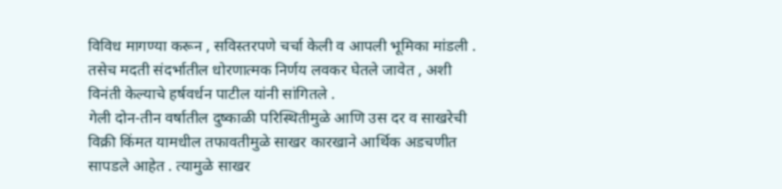विविध मागण्या करून , सविस्तरपणे चर्चा केली व आपली भूमिका मांडली . तसेच मदती संदर्भातील धोरणात्मक निर्णय लवकर घेतले जावेत , अशी विनंती केल्याचे हर्षवर्धन पाटील यांनी सांगितले .
गेली दोन-तीन वर्षातील दुष्काळी परिस्थितीमुळे आणि उस दर व साखरेची विक्री किंमत यामधील तफावतीमुळे साखर कारखाने आर्थिक अडचणीत सापडले आहेत . त्यामुळे साखर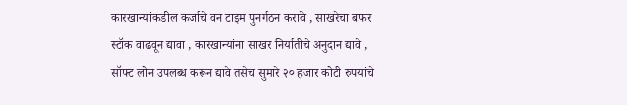कारखान्यांकडील कर्जाचे वन टाइम पुनर्गठन करावे , साखरेचा बफर स्टॉक वाढवून द्यावा , कारखान्यांना साखर निर्यातीचे अनुदान द्यावे , सॉफ्ट लोन उपलब्ध करून द्यावे तसेच सुमारे २० हजार कोटी रुपयांचे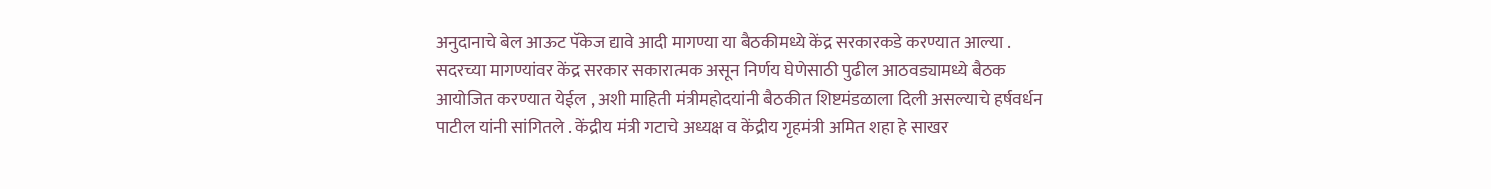अनुदानाचे बेल आऊट पॅकेज द्यावे आदी मागण्या या बैठकीमध्ये केंद्र सरकारकडे करण्यात आल्या . सदरच्या मागण्यांवर केंद्र सरकार सकारात्मक असून निर्णय घेणेसाठी पुढील आठवड्यामध्ये बैठक आयोजित करण्यात येईल , अशी माहिती मंत्रीमहोदयांनी बैठकीत शिष्टमंडळाला दिली असल्याचे हर्षवर्धन पाटील यांनी सांगितले . केंद्रीय मंत्री गटाचे अध्यक्ष व केंद्रीय गृहमंत्री अमित शहा हे साखर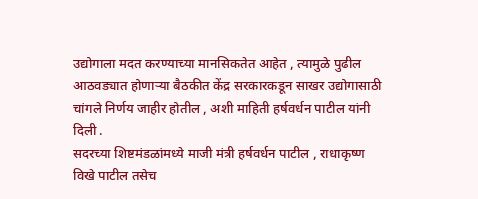उद्योगाला मदत करण्याच्या मानसिकतेत आहेत , त्यामुळे पुढील आठवड्यात होणाऱ्या बैठकीत केंद्र सरकारकडून साखर उद्योगासाठी चांगले निर्णय जाहीर होतील , अशी माहिती हर्षवर्धन पाटील यांनी दिली .
सदरच्या शिष्टमंडळांमध्ये माजी मंत्री हर्षवर्धन पाटील , राधाकृष्ण विखे पाटील तसेच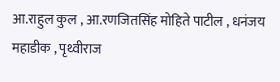आ.राहुल कुल , आ.रणजितसिंह मोहिते पाटील , धनंजय महाडीक , पृथ्वीराज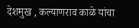देशमुख , कल्याणराव काळे यांचा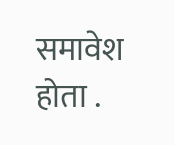समावेश होता .